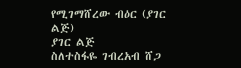የሚገማሸረው ብዕር (ያገር ልጅ)
ያገር ልጅ
ስለተስፋዬ ገብረአብ ሸጋ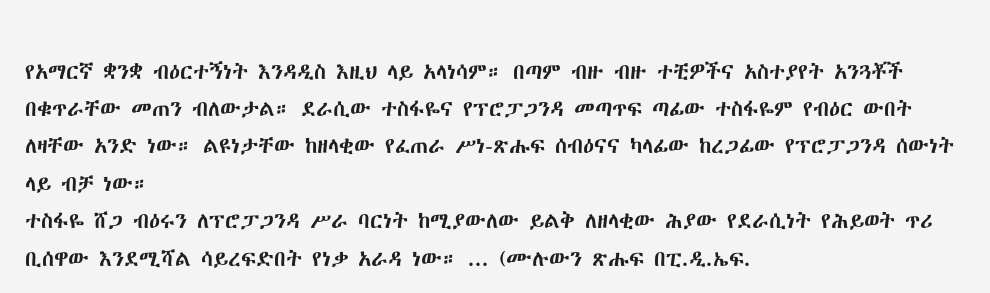የአማርኛ ቋንቋ ብዕርተኝነት እንዳዲስ እዚህ ላይ አላነሳም። በጣም ብዙ ብዙ ተቺዎችና አስተያየት አንጓቾች በቁጥራቸው መጠን ብለውታል። ደራሲው ተስፋዬና የፕሮፓጋንዳ መጣጥፍ ጣፊው ተስፋዬም የብዕር ውበት ለዛቸው አንድ ነው። ልዩነታቸው ከዘላቂው የፈጠራ ሥነ-ጽሑፍ ሰብዕናና ካላፊው ከረጋፊው የፕሮፓጋንዳ ሰውነት ላይ ብቻ ነው።
ተስፋዬ ሸጋ ብዕሩን ለፕሮፓጋንዳ ሥራ ባርነት ከሚያውለው ይልቅ ለዘላቂው ሕያው የደራሲነት የሕይወት ጥሪ ቢሰዋው እንደሚሻል ሳይረፍድበት የነቃ አራዳ ነው። ... (ሙሉውን ጽሑፍ በፒ.ዲ.ኤፍ.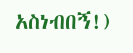አስነብበኝ!)